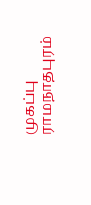முகப்பு
ராமநாதபுரம்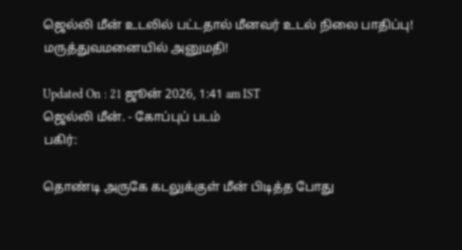ஜெல்லி மீன் உடலில் பட்டதால் மீனவர் உடல் நிலை பாதிப்பு! மருத்துவமனையில் அனுமதி!

Updated On : 21 ஜூன் 2026, 1:41 am IST
ஜெல்லி மீன். - கோப்புப் படம்
பகிர்:

தொண்டி அருகே கடலுக்குள் மீன் பிடித்த போது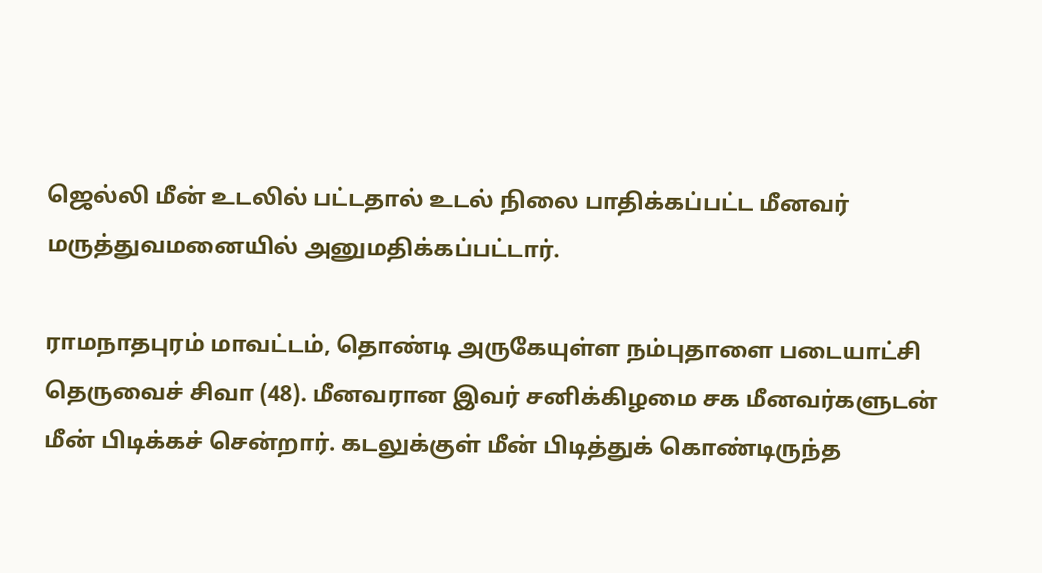ஜெல்லி மீன் உடலில் பட்டதால் உடல் நிலை பாதிக்கப்பட்ட மீனவர் மருத்துவமனையில் அனுமதிக்கப்பட்டார்.

ராமநாதபுரம் மாவட்டம், தொண்டி அருகேயுள்ள நம்புதாளை படையாட்சி தெருவைச் சிவா (48). மீனவரான இவர் சனிக்கிழமை சக மீனவர்களுடன் மீன் பிடிக்கச் சென்றார். கடலுக்குள் மீன் பிடித்துக் கொண்டிருந்த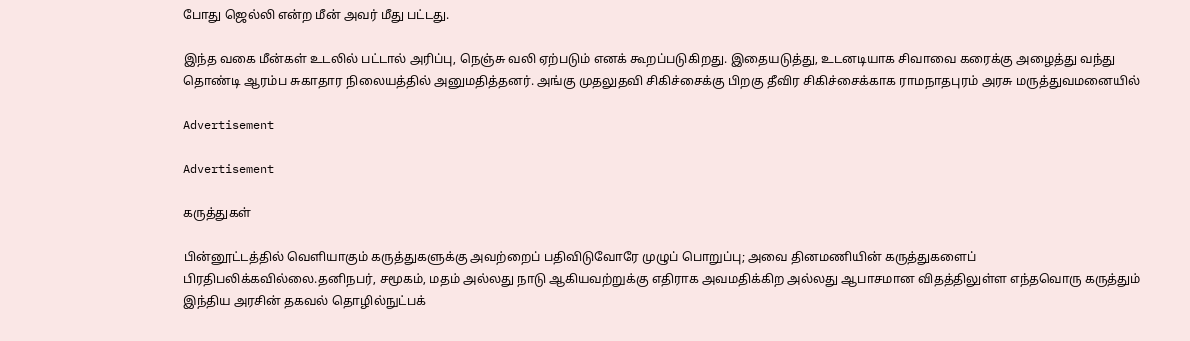போது ஜெல்லி என்ற மீன் அவர் மீது பட்டது.

இந்த வகை மீன்கள் உடலில் பட்டால் அரிப்பு, நெஞ்சு வலி ஏற்படும் எனக் கூறப்படுகிறது. இதையடுத்து, உடனடியாக சிவாவை கரைக்கு அழைத்து வந்து தொண்டி ஆரம்ப சுகாதார நிலையத்தில் அனுமதித்தனர். அங்கு முதலுதவி சிகிச்சைக்கு பிறகு தீவிர சிகிச்சைக்காக ராமநாதபுரம் அரசு மருத்துவமனையில்

Advertisement

Advertisement

கருத்துகள்

பின்னூட்டத்தில் வெளியாகும் கருத்துகளுக்கு அவற்றைப் பதிவிடுவோரே முழுப் பொறுப்பு; அவை தினமணியின் கருத்துகளைப் பிரதிபலிக்கவில்லை.தனிநபர், சமூகம், மதம் அல்லது நாடு ஆகியவற்றுக்கு எதிராக அவமதிக்கிற அல்லது ஆபாசமான விதத்திலுள்ள எந்தவொரு கருத்தும் இந்திய அரசின் தகவல் தொழில்நுட்பக்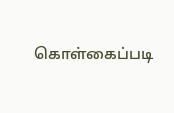கொள்கைப்படி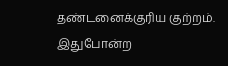தண்டனைக்குரிய குற்றம். இதுபோன்ற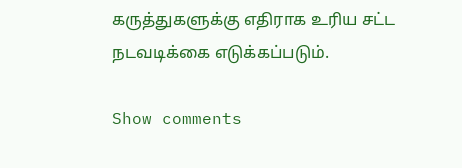கருத்துகளுக்கு எதிராக உரிய சட்ட நடவடிக்கை எடுக்கப்படும்.

Show comments